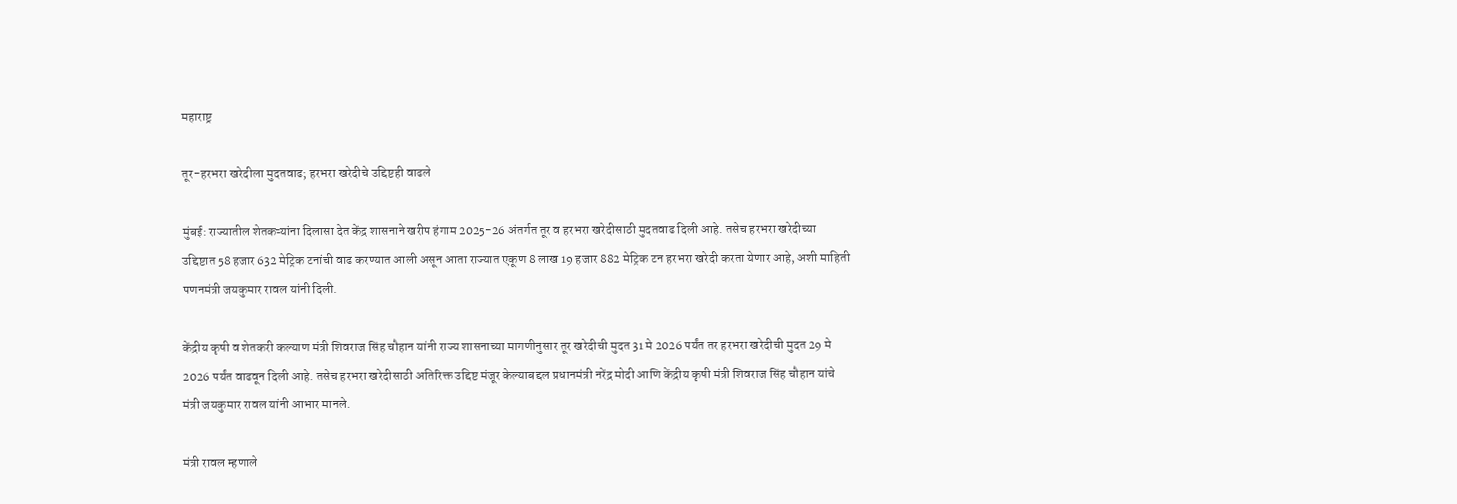महाराष्ट्र

तूर-हरभरा खरेदीला मुदतवाढ; हरभरा खरेदीचे उद्दिष्टही वाढले

मुंबई: राज्यातील शेतकऱ्यांना दिलासा देत केंद्र शासनाने खरीप हंगाम 2025-26 अंतर्गत तूर व हरभरा खरेदीसाठी मुदतवाढ दिली आहे. तसेच हरभरा खरेदीच्या उद्दिष्टात 58 हजार 632 मेट्रिक टनांची वाढ करण्यात आली असून आता राज्यात एकूण 8 लाख 19 हजार 882 मेट्रिक टन हरभरा खरेदी करता येणार आहे, अशी माहिती पणनमंत्री जयकुमार रावल यांनी दिली.

केंद्रीय कृषी व शेतकरी कल्याण मंत्री शिवराज सिंह चौहान यांनी राज्य शासनाच्या मागणीनुसार तूर खरेदीची मुदत 31 मे 2026 पर्यंत तर हरभरा खरेदीची मुदत 29 मे 2026 पर्यंत वाढवून दिली आहे. तसेच हरभरा खरेदीसाठी अतिरिक्त उद्दिष्ट मंजूर केल्याबद्दल प्रधानमंत्री नरेंद्र मोदी आणि केंद्रीय कृषी मंत्री शिवराज सिंह चौहान यांचे मंत्री जयकुमार रावल यांनी आभार मानले.

मंत्री रावल म्हणाले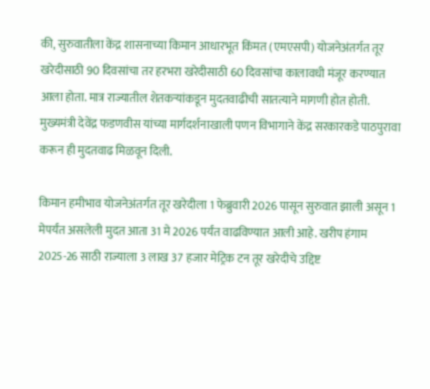की, सुरुवातीला केंद्र शासनाच्या किमान आधारभूत किंमत (एमएसपी) योजनेअंतर्गत तूर खरेदीसाठी 90 दिवसांचा तर हरभरा खरेदीसाठी 60 दिवसांचा कालावधी मंजूर करण्यात आला होता. मात्र राज्यातील शेतकऱ्यांकडून मुदतवाढीची सातत्याने मागणी होत होती. मुख्यमंत्री देवेंद्र फडणवीस यांच्या मार्गदर्शनाखाली पणन विभागाने केंद्र सरकारकडे पाठपुरावा करून ही मुदतवाढ मिळवून दिली.

किमान हमीभाव योजनेअंतर्गत तूर खरेदीला 1 फेब्रुवारी 2026 पासून सुरुवात झाली असून 1 मेपर्यंत असलेली मुदत आता 31 मे 2026 पर्यंत वाढविण्यात आली आहे. खरीप हंगाम 2025-26 साठी राज्याला 3 लाख 37 हजार मेट्रिक टन तूर खरेदीचे उद्दिष्ट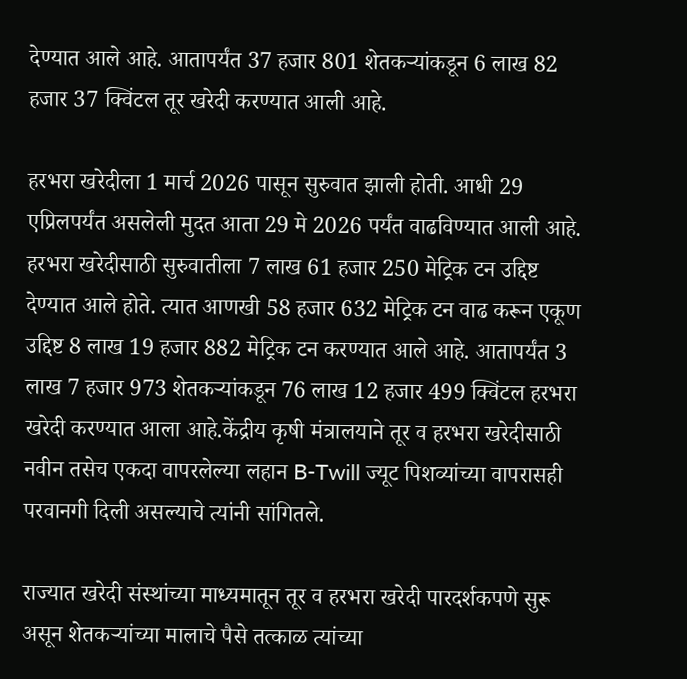देण्यात आले आहे. आतापर्यंत 37 हजार 801 शेतकऱ्यांकडून 6 लाख 82 हजार 37 क्विंटल तूर खरेदी करण्यात आली आहे.

हरभरा खरेदीला 1 मार्च 2026 पासून सुरुवात झाली होती. आधी 29 एप्रिलपर्यंत असलेली मुदत आता 29 मे 2026 पर्यंत वाढविण्यात आली आहे. हरभरा खरेदीसाठी सुरुवातीला 7 लाख 61 हजार 250 मेट्रिक टन उद्दिष्ट देण्यात आले होते. त्यात आणखी 58 हजार 632 मेट्रिक टन वाढ करून एकूण उद्दिष्ट 8 लाख 19 हजार 882 मेट्रिक टन करण्यात आले आहे. आतापर्यंत 3 लाख 7 हजार 973 शेतकऱ्यांकडून 76 लाख 12 हजार 499 क्विंटल हरभरा खरेदी करण्यात आला आहे.केंद्रीय कृषी मंत्रालयाने तूर व हरभरा खरेदीसाठी नवीन तसेच एकदा वापरलेल्या लहान B-Twill ज्यूट पिशव्यांच्या वापरासही परवानगी दिली असल्याचे त्यांनी सांगितले.

राज्यात खरेदी संस्थांच्या माध्यमातून तूर व हरभरा खरेदी पारदर्शकपणे सुरू असून शेतकऱ्यांच्या मालाचे पैसे तत्काळ त्यांच्या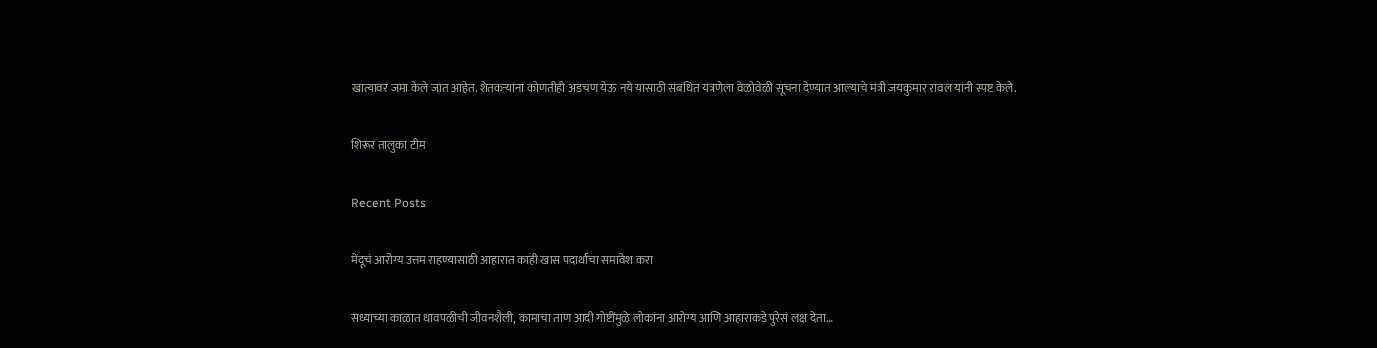खात्यावर जमा केले जात आहेत. शेतकऱ्यांना कोणतीही अडचण येऊ नये यासाठी संबंधित यंत्रणेला वेळोवेळी सूचना देण्यात आल्याचे मंत्री जयकुमार रावल यांनी स्पष्ट केले.

शिरूर तालुका टीम

Recent Posts

मेंदूचं आरोग्य उत्तम राहण्यासाठी आहारात काही खास पदार्थांचा समावेश करा

सध्याच्या काळात धावपळीची जीवनशैली, कामाचा ताण आदी गोष्टींमुळे लोकांना आरोग्य आणि आहाराकडे पुरेसं लक्ष देता…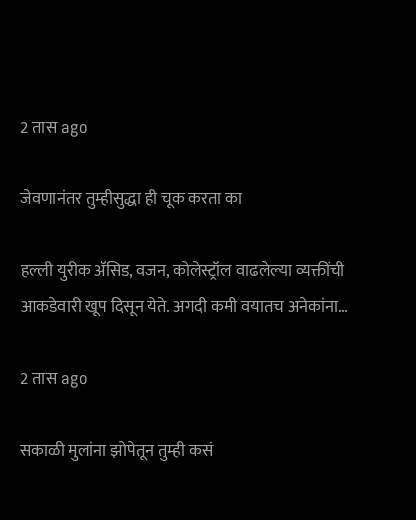2 तास ago

जेवणानंतर तुम्हीसुद्धा ही चूक करता का

हल्ली युरीक ॲसिड, वजन, कोलेस्ट्रॉल वाढलेल्या व्यक्तींची आकडेवारी खूप दिसून येते. अगदी कमी वयातच अनेकांना…

2 तास ago

सकाळी मुलांना झोपेतून तुम्ही कसं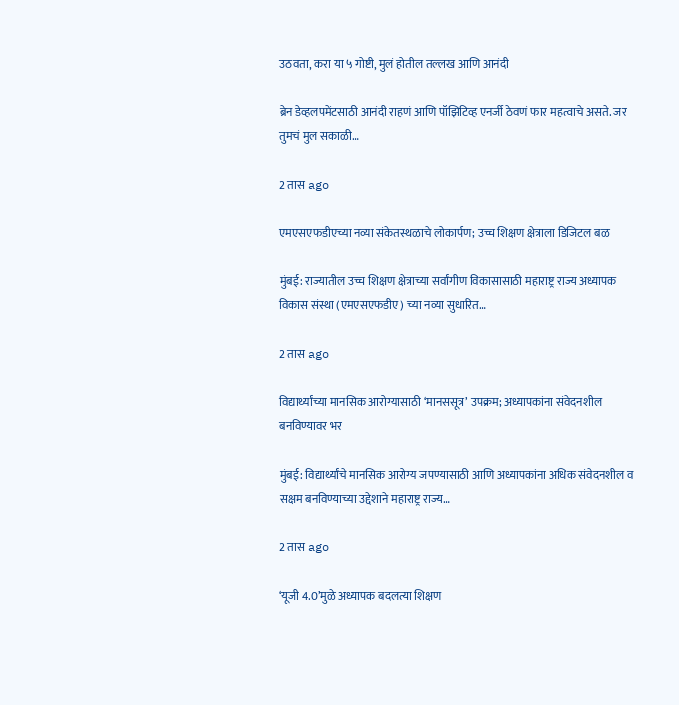उठवता, करा या ५ गोष्टी, मुलं होतील तल्लख आणि आनंदी

ब्रेन डेव्हलपमेंटसाठी आनंदी राहणं आणि पॉझिटिव्ह एनर्जी ठेवणं फार महत्वाचे असते. जर तुमचं मुल सकाळी…

2 तास ago

एमएसएफडीएच्या नव्या संकेतस्थळाचे लोकार्पण; उच्च शिक्षण क्षेत्राला डिजिटल बळ

मुंबई: राज्यातील उच्च शिक्षण क्षेत्राच्या सर्वांगीण विकासासाठी महाराष्ट्र राज्य अध्यापक विकास संस्था (एमएसएफडीए) च्या नव्या सुधारित…

2 तास ago

विद्यार्थ्यांच्या मानसिक आरोग्यासाठी ‘मानससूत्र’ उपक्रम; अध्यापकांना संवेदनशील बनविण्यावर भर

मुंबई: विद्यार्थ्यांचे मानसिक आरोग्य जपण्यासाठी आणि अध्यापकांना अधिक संवेदनशील व सक्षम बनविण्याच्या उद्देशाने महाराष्ट्र राज्य…

2 तास ago

‘यूजी 4.0’मुळे अध्यापक बदलत्या शिक्षण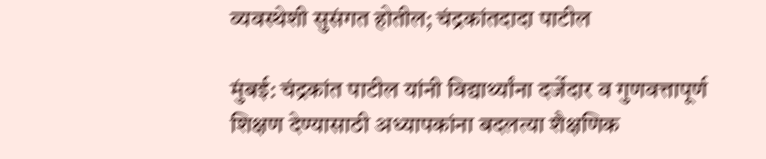व्यवस्थेशी सुसंगत होतील; चंद्रकांतदादा पाटील

मुंबई: चंद्रकांत पाटील यांनी विद्यार्थ्यांना दर्जेदार व गुणवत्तापूर्ण शिक्षण देण्यासाठी अध्यापकांना बदलत्या शैक्षणिक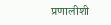प्रणालीशी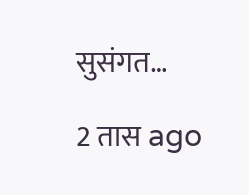सुसंगत…

2 तास ago